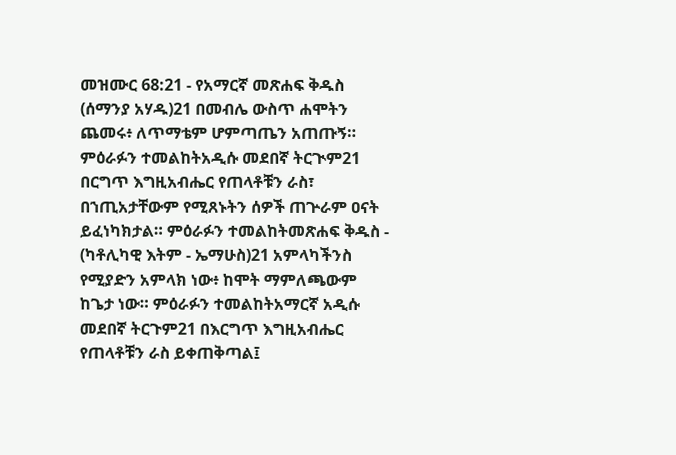መዝሙር 68:21 - የአማርኛ መጽሐፍ ቅዱስ (ሰማንያ አሃዱ)21 በመብሌ ውስጥ ሐሞትን ጨመሩ፥ ለጥማቴም ሆምጣጤን አጠጡኝ። ምዕራፉን ተመልከትአዲሱ መደበኛ ትርጒም21 በርግጥ እግዚአብሔር የጠላቶቹን ራስ፣ በኀጢአታቸውም የሚጸኑትን ሰዎች ጠጕራም ዐናት ይፈነካክታል። ምዕራፉን ተመልከትመጽሐፍ ቅዱስ - (ካቶሊካዊ እትም - ኤማሁስ)21 አምላካችንስ የሚያድን አምላክ ነው፥ ከሞት ማምለጫውም ከጌታ ነው። ምዕራፉን ተመልከትአማርኛ አዲሱ መደበኛ ትርጉም21 በእርግጥ እግዚአብሔር የጠላቶቹን ራስ ይቀጠቅጣል፤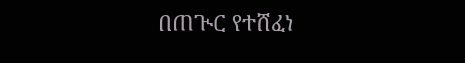በጠጒር የተሸፈነ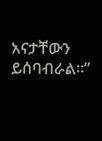አናታቸውን ይሰባብራል።”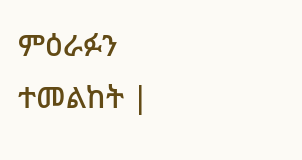ምዕራፉን ተመልከት |